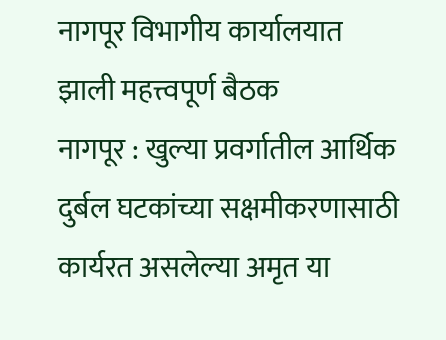नागपूर विभागीय कार्यालयात झाली महत्त्वपूर्ण बैठक
नागपूर : खुल्या प्रवर्गातील आर्थिक दुर्बल घटकांच्या सक्षमीकरणासाठी कार्यरत असलेल्या अमृत या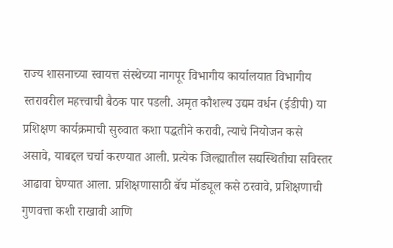राज्य शासनाच्या स्वायत्त संस्थेच्या नागपूर विभागीय कार्यालयात विभागीय स्तरावरील महत्त्वाची बैठक पार पडली. अमृत कौशल्य उद्यम वर्धन (ईडीपी) या प्रशिक्षण कार्यक्रमाची सुरुवात कशा पद्धतीने करावी, त्याचे नियोजन कसे असावे, याबद्दल चर्चा करण्यात आली. प्रत्येक जिल्ह्यातील सद्यस्थितीचा सविस्तर आढावा घेण्यात आला. प्रशिक्षणासाठी बॅच मॉड्यूल कसे ठरवावे, प्रशिक्षणाची गुणवत्ता कशी राखावी आणि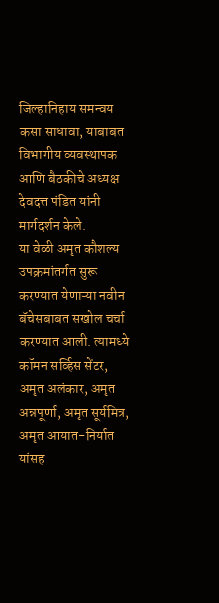जिल्हानिहाय समन्वय कसा साधावा, याबाबत विभागीय व्यवस्थापक आणि बैठकीचे अध्यक्ष देवदत्त पंडित यांनी मार्गदर्शन केले.
या वेळी अमृत कौशल्य उपक्रमांतर्गत सुरू करण्यात येणाऱ्या नवीन बॅचेसबाबत सखोल चर्चा करण्यात आली. त्यामध्ये कॉमन सर्व्हिस सेंटर, अमृत अलंकार, अमृत अन्नपूर्णा, अमृत सूर्यमित्र, अमृत आयात-निर्यात यांसह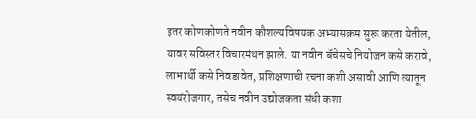इतर कोणकोणते नवीन कौशल्यविषयक अभ्यासक्रम सुरू करता येतील, यावर सविस्तर विचारमंथन झाले. या नवीन बॅचेसचे नियोजन कसे करावे, लाभार्थी कसे निवडावेत, प्रशिक्षणाची रचना कशी असावी आणि त्यातून स्वयंरोजगार, तसेच नवीन उद्योजकता संधी कशा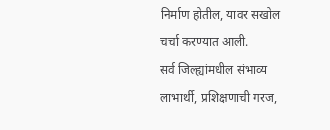निर्माण होतील, यावर सखोल चर्चा करण्यात आली.
सर्व जिल्ह्यांमधील संभाव्य लाभार्थी, प्रशिक्षणाची गरज,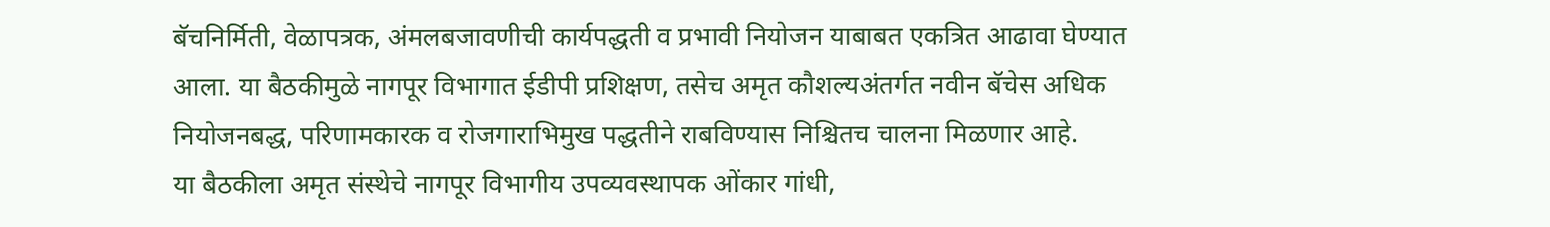बॅचनिर्मिती, वेळापत्रक, अंमलबजावणीची कार्यपद्धती व प्रभावी नियोजन याबाबत एकत्रित आढावा घेण्यात आला. या बैठकीमुळे नागपूर विभागात ईडीपी प्रशिक्षण, तसेच अमृत कौशल्यअंतर्गत नवीन बॅचेस अधिक नियोजनबद्ध, परिणामकारक व रोजगाराभिमुख पद्धतीने राबविण्यास निश्चितच चालना मिळणार आहे.
या बैठकीला अमृत संस्थेचे नागपूर विभागीय उपव्यवस्थापक ओंकार गांधी,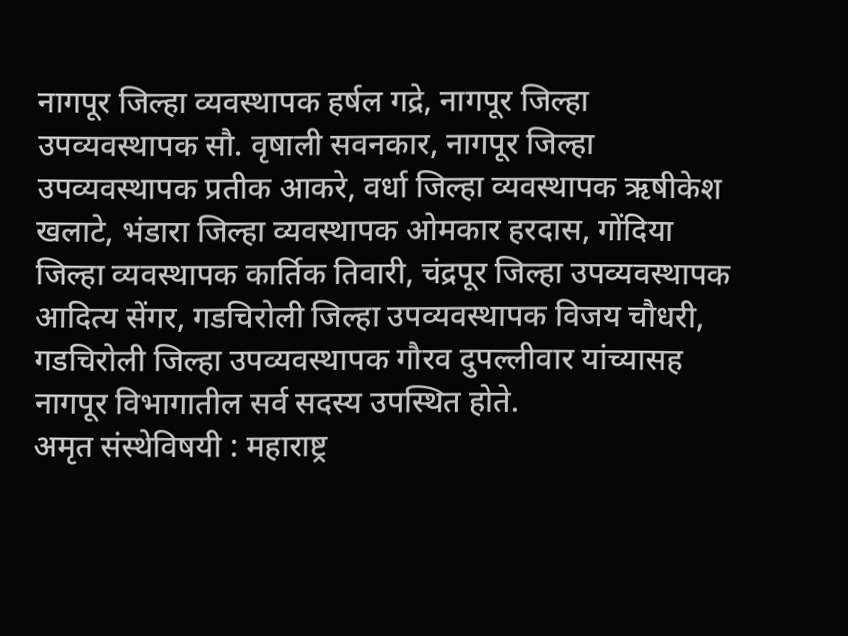नागपूर जिल्हा व्यवस्थापक हर्षल गद्रे, नागपूर जिल्हा उपव्यवस्थापक सौ. वृषाली सवनकार, नागपूर जिल्हा उपव्यवस्थापक प्रतीक आकरे, वर्धा जिल्हा व्यवस्थापक ऋषीकेश खलाटे, भंडारा जिल्हा व्यवस्थापक ओमकार हरदास, गोंदिया जिल्हा व्यवस्थापक कार्तिक तिवारी, चंद्रपूर जिल्हा उपव्यवस्थापक आदित्य सेंगर, गडचिरोली जिल्हा उपव्यवस्थापक विजय चौधरी, गडचिरोली जिल्हा उपव्यवस्थापक गौरव दुपल्लीवार यांच्यासह नागपूर विभागातील सर्व सदस्य उपस्थित होते.
अमृत संस्थेविषयी : महाराष्ट्र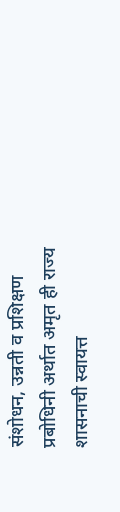संशोधन, उन्नती व प्रशिक्षण प्रबोधिनी अर्थात अमृत ही राज्य शासनाची स्वायत्त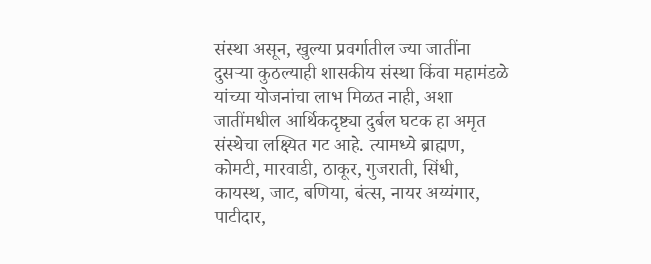संस्था असून, खुल्या प्रवर्गातील ज्या जातींना दुसऱ्या कुठल्याही शासकीय संस्था किंवा महामंडळे यांच्या योजनांचा लाभ मिळत नाही, अशा जातींमधील आर्थिकदृष्ट्या दुर्बल घटक हा अमृत संस्थेचा लक्ष्यित गट आहे. त्यामध्ये ब्राह्मण, कोमटी, मारवाडी, ठाकूर, गुजराती, सिंधी, कायस्थ, जाट, बणिया, बंत्स, नायर अय्यंगार, पाटीदार,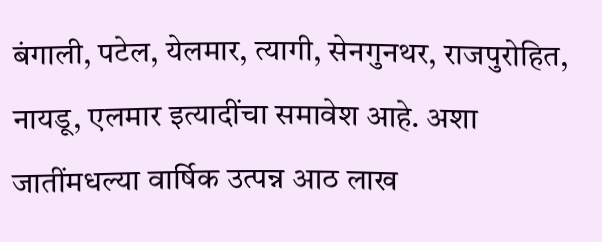बंगाली, पटेल, येलमार, त्यागी, सेनगुनथर, राजपुरोहित, नायडू, एलमार इत्यादींचा समावेश आहे. अशा जातींमधल्या वार्षिक उत्पन्न आठ लाख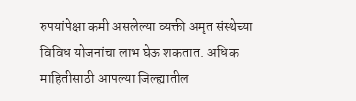रुपयांपेक्षा कमी असलेल्या व्यक्ती अमृत संस्थेच्या विविध योजनांचा लाभ घेऊ शकतात. अधिक माहितीसाठी आपल्या जिल्ह्यातील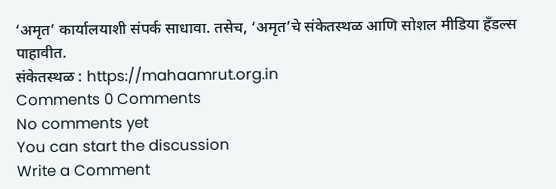‘अमृत’ कार्यालयाशी संपर्क साधावा. तसेच, ‘अमृत’चे संकेतस्थळ आणि सोशल मीडिया हँडल्स पाहावीत.
संकेतस्थळ : https://mahaamrut.org.in
Comments 0 Comments
No comments yet
You can start the discussion
Write a Comment